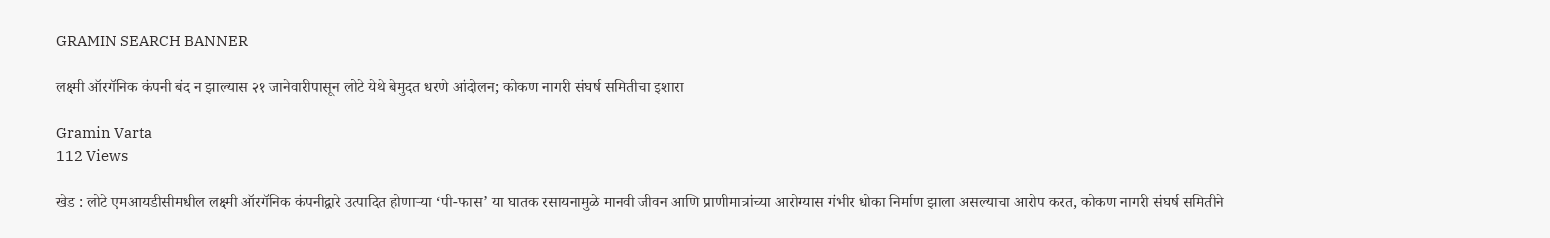GRAMIN SEARCH BANNER

लक्ष्मी ऑरगॅनिक कंपनी बंद न झाल्यास २१ जानेवारीपासून लोटे येथे बेमुदत धरणे आंदोलन; कोकण नागरी संघर्ष समितीचा इशारा

Gramin Varta
112 Views

खेड : लोटे एमआयडीसीमधील लक्ष्मी ऑरगॅनिक कंपनीद्वारे उत्पादित होणाऱ्या ‘पी-फास’ या घातक रसायनामुळे मानवी जीवन आणि प्राणीमात्रांच्या आरोग्यास गंभीर धोका निर्माण झाला असल्याचा आरोप करत, कोकण नागरी संघर्ष समितीने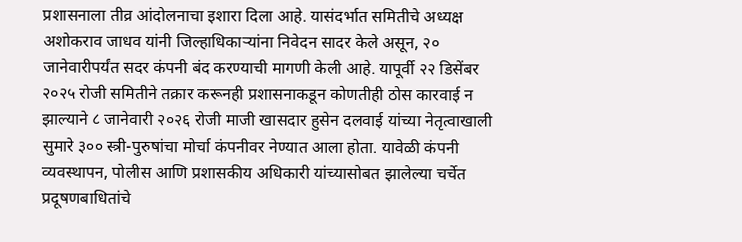प्रशासनाला तीव्र आंदोलनाचा इशारा दिला आहे. यासंदर्भात समितीचे अध्यक्ष अशोकराव जाधव यांनी जिल्हाधिकाऱ्यांना निवेदन सादर केले असून, २० जानेवारीपर्यंत सदर कंपनी बंद करण्याची मागणी केली आहे. यापूर्वी २२ डिसेंबर २०२५ रोजी समितीने तक्रार करूनही प्रशासनाकडून कोणतीही ठोस कारवाई न झाल्याने ८ जानेवारी २०२६ रोजी माजी खासदार हुसेन दलवाई यांच्या नेतृत्वाखाली सुमारे ३०० स्त्री-पुरुषांचा मोर्चा कंपनीवर नेण्यात आला होता. यावेळी कंपनी व्यवस्थापन, पोलीस आणि प्रशासकीय अधिकारी यांच्यासोबत झालेल्या चर्चेत प्रदूषणबाधितांचे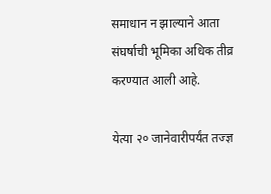समाधान न झाल्याने आता संघर्षाची भूमिका अधिक तीव्र करण्यात आली आहे.

येत्या २० जानेवारीपर्यंत तज्ज्ञ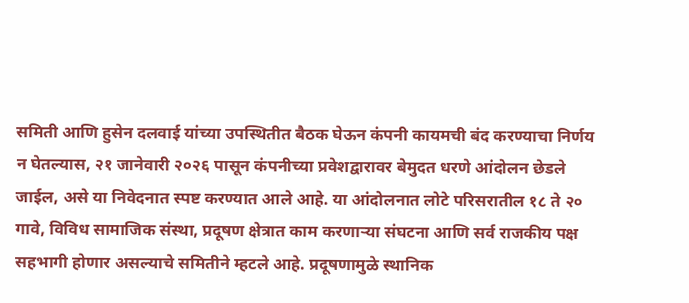समिती आणि हुसेन दलवाई यांच्या उपस्थितीत बैठक घेऊन कंपनी कायमची बंद करण्याचा निर्णय न घेतल्यास, २१ जानेवारी २०२६ पासून कंपनीच्या प्रवेशद्वारावर बेमुदत धरणे आंदोलन छेडले जाईल, असे या निवेदनात स्पष्ट करण्यात आले आहे. या आंदोलनात लोटे परिसरातील १८ ते २० गावे, विविध सामाजिक संस्था, प्रदूषण क्षेत्रात काम करणाऱ्या संघटना आणि सर्व राजकीय पक्ष सहभागी होणार असल्याचे समितीने म्हटले आहे. प्रदूषणामुळे स्थानिक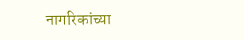नागरिकांच्या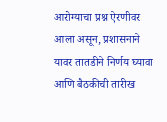आरोग्याचा प्रश्न ऐरणीवर आला असून, प्रशासनाने यावर तातडीने निर्णय घ्यावा आणि बैठकीची तारीख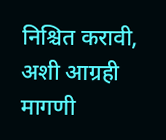निश्चित करावी, अशी आग्रही मागणी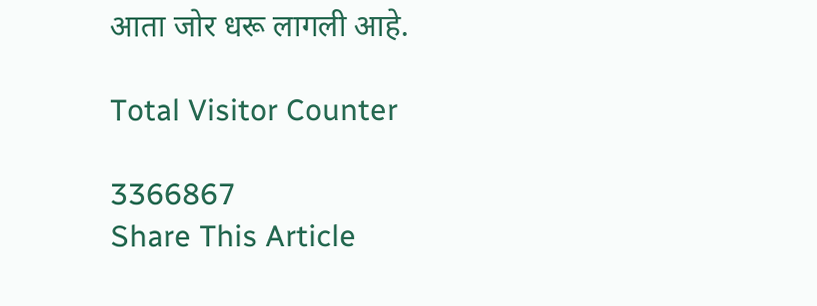आता जोर धरू लागली आहे.

Total Visitor Counter

3366867
Share This Article